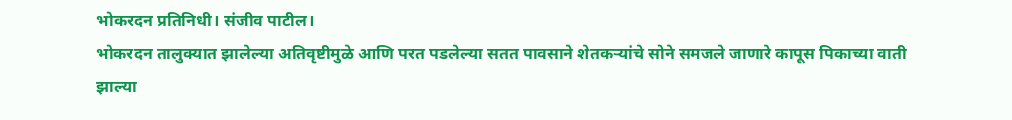भोकरदन प्रतिनिधी। संजीव पाटील।
भोकरदन तालुक्यात झालेल्या अतिवृष्टीमुळे आणि परत पडलेल्या सतत पावसाने शेतकऱ्यांचे सोने समजले जाणारे कापूस पिकाच्या वाती झाल्या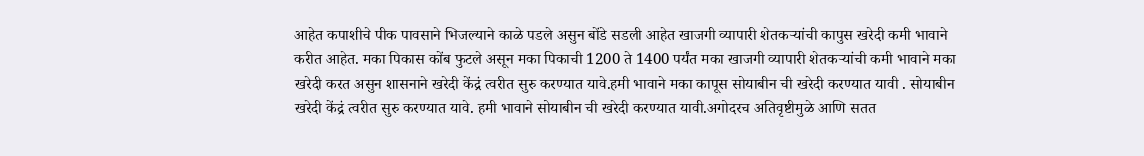आहेत कपाशीचे पीक पावसाने भिजल्याने काळे पडले असुन बोंडे सडली आहेत खाजगी व्यापारी शेतकऱ्यांची कापुस खरेदी कमी भावाने करीत आहेत. मका पिकास कोंब फुटले असून मका पिकाची 1200 ते 1400 पर्यंत मका खाजगी व्यापारी शेतकऱ्यांची कमी भावाने मका खरेदी करत असुन शासनाने खरेदी केंद्रं त्वरीत सुरु करण्यात यावे.हमी भावाने मका कापूस सोयाबीन ची खरेदी करण्यात यावी . सोयाबीन खरेदी केंद्रं त्वरीत सुरु करण्यात यावे. हमी भावाने सोयाबीन ची खरेदी करण्यात यावी.अगोदरच अतिवृष्टीमुळे आणि सतत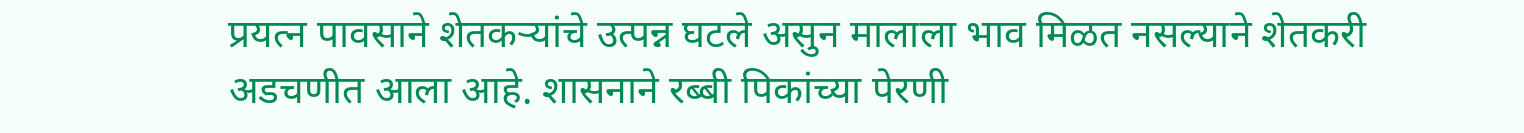प्रयत्न पावसाने शेतकऱ्यांचे उत्पन्न घटले असुन मालाला भाव मिळत नसल्याने शेतकरी अडचणीत आला आहे. शासनाने रब्बी पिकांच्या पेरणी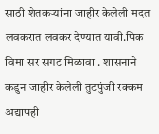साठी शेतकऱ्यांना जाहीर केलेली मदत लवकरात लवकर देण्यात यावी.पिक विमा सर सगट मिळावा . शासनाने कडुन जाहीर केलेली तुटपुंजी रक्कम अद्यापही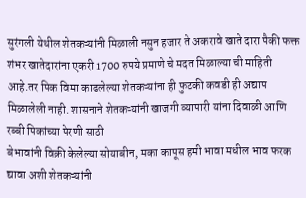सुरंगली येथील शेतकऱ्यांनी मिळाली नसुन हजार ते अकरावे खाते दारा पैकी फक्त शंभर खातेदारांना एकरी 1700 रुपये प्रमाणे चे मदत मिळाल्या ची माहिती आहे.तर पिक विमा काढलेल्या शेतकऱ्यांना ही फुटकी कवडी ही अद्याप मिळालेली नाही. शासनाने शेतकऱ्यांनी खाजगी व्यापारी यांना दिवाळी आणि रब्बी पिकांच्या पेरणी साठी
बेभावांनी विक्री केलेल्या सोयाबीन, मका कापूस हमी भावा मधील भाव फरक द्यावा अशी शेतकऱ्यांनी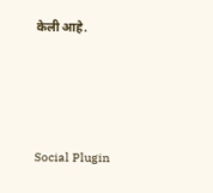केली आहे.





Social Plugin